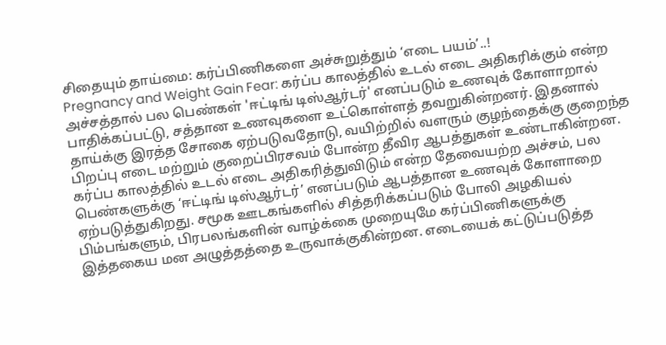சிதையும் தாய்மை: கர்ப்பிணிகளை அச்சுறுத்தும் ‘எடை பயம்’..!
Pregnancy and Weight Gain Fear: கர்ப்ப காலத்தில் உடல் எடை அதிகரிக்கும் என்ற அச்சத்தால் பல பெண்கள் 'ஈட்டிங் டிஸ்ஆர்டர்' எனப்படும் உணவுக் கோளாறால் பாதிக்கப்பட்டு, சத்தான உணவுகளை உட்கொள்ளத் தவறுகின்றனர். இதனால் தாய்க்கு இரத்த சோகை ஏற்படுவதோடு, வயிற்றில் வளரும் குழந்தைக்கு குறைந்த பிறப்பு எடை மற்றும் குறைப்பிரசவம் போன்ற தீவிர ஆபத்துகள் உண்டாகின்றன.
கர்ப்ப காலத்தில் உடல் எடை அதிகரித்துவிடும் என்ற தேவையற்ற அச்சம், பல பெண்களுக்கு ‘ஈட்டிங் டிஸ்ஆர்டர்’ எனப்படும் ஆபத்தான உணவுக் கோளாறை ஏற்படுத்துகிறது. சமூக ஊடகங்களில் சித்தரிக்கப்படும் போலி அழகியல் பிம்பங்களும், பிரபலங்களின் வாழ்க்கை முறையுமே கர்ப்பிணிகளுக்கு இத்தகைய மன அழுத்தத்தை உருவாக்குகின்றன. எடையைக் கட்டுப்படுத்த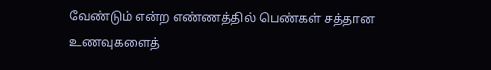வேண்டும் என்ற எண்ணத்தில் பெண்கள் சத்தான உணவுகளைத்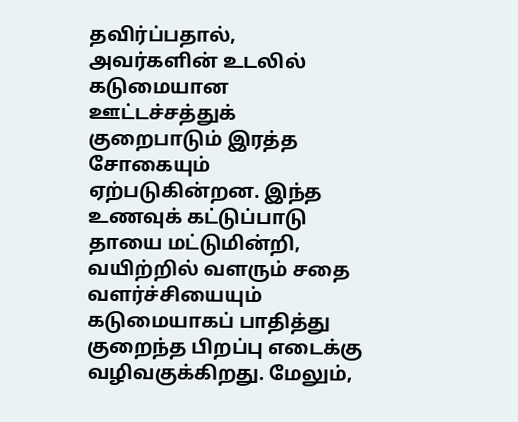தவிர்ப்பதால், அவர்களின் உடலில் கடுமையான ஊட்டச்சத்துக் குறைபாடும் இரத்த சோகையும் ஏற்படுகின்றன. இந்த உணவுக் கட்டுப்பாடு தாயை மட்டுமின்றி, வயிற்றில் வளரும் சதை வளர்ச்சியையும் கடுமையாகப் பாதித்து குறைந்த பிறப்பு எடைக்கு வழிவகுக்கிறது. மேலும்,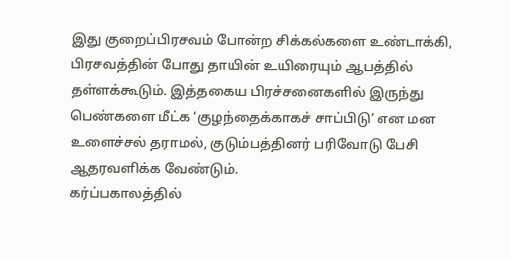இது குறைப்பிரசவம் போன்ற சிக்கல்களை உண்டாக்கி, பிரசவத்தின் போது தாயின் உயிரையும் ஆபத்தில் தள்ளக்கூடும். இத்தகைய பிரச்சனைகளில் இருந்து பெண்களை மீட்க ‘குழந்தைக்காகச் சாப்பிடு’ என மன உளைச்சல் தராமல், குடும்பத்தினர் பரிவோடு பேசி ஆதரவளிக்க வேண்டும்.
கர்ப்பகாலத்தில்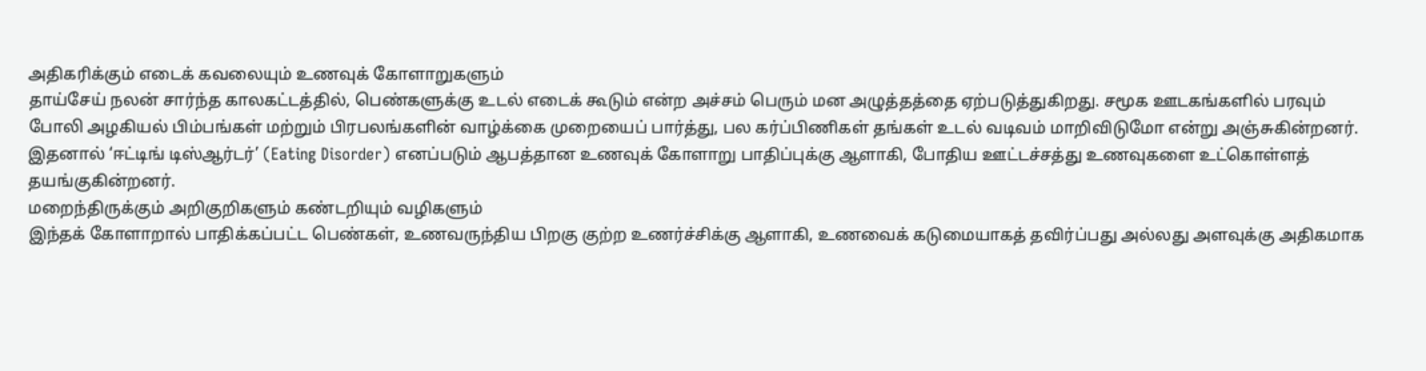அதிகரிக்கும் எடைக் கவலையும் உணவுக் கோளாறுகளும்
தாய்சேய் நலன் சார்ந்த காலகட்டத்தில், பெண்களுக்கு உடல் எடைக் கூடும் என்ற அச்சம் பெரும் மன அழுத்தத்தை ஏற்படுத்துகிறது. சமூக ஊடகங்களில் பரவும் போலி அழகியல் பிம்பங்கள் மற்றும் பிரபலங்களின் வாழ்க்கை முறையைப் பார்த்து, பல கர்ப்பிணிகள் தங்கள் உடல் வடிவம் மாறிவிடுமோ என்று அஞ்சுகின்றனர். இதனால் ‘ஈட்டிங் டிஸ்ஆர்டர்’ (Eating Disorder) எனப்படும் ஆபத்தான உணவுக் கோளாறு பாதிப்புக்கு ஆளாகி, போதிய ஊட்டச்சத்து உணவுகளை உட்கொள்ளத் தயங்குகின்றனர்.
மறைந்திருக்கும் அறிகுறிகளும் கண்டறியும் வழிகளும்
இந்தக் கோளாறால் பாதிக்கப்பட்ட பெண்கள், உணவருந்திய பிறகு குற்ற உணர்ச்சிக்கு ஆளாகி, உணவைக் கடுமையாகத் தவிர்ப்பது அல்லது அளவுக்கு அதிகமாக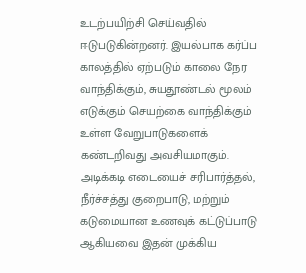உடற்பயிற்சி செய்வதில் ஈடுபடுகின்றனர். இயல்பாக கர்ப்ப காலத்தில் ஏற்படும் காலை நேர வாந்திக்கும், சுயதூண்டல் மூலம் எடுக்கும் செயற்கை வாந்திக்கும் உள்ள வேறுபாடுகளைக் கண்டறிவது அவசியமாகும். அடிக்கடி எடையைச் சரிபார்த்தல், நீர்ச்சத்து குறைபாடு, மற்றும் கடுமையான உணவுக் கட்டுப்பாடு ஆகியவை இதன் முக்கிய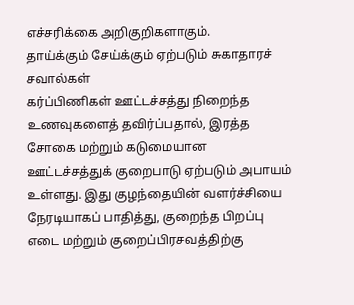எச்சரிக்கை அறிகுறிகளாகும்.
தாய்க்கும் சேய்க்கும் ஏற்படும் சுகாதாரச் சவால்கள்
கர்ப்பிணிகள் ஊட்டச்சத்து நிறைந்த உணவுகளைத் தவிர்ப்பதால், இரத்த சோகை மற்றும் கடுமையான ஊட்டச்சத்துக் குறைபாடு ஏற்படும் அபாயம் உள்ளது. இது குழந்தையின் வளர்ச்சியை நேரடியாகப் பாதித்து, குறைந்த பிறப்பு எடை மற்றும் குறைப்பிரசவத்திற்கு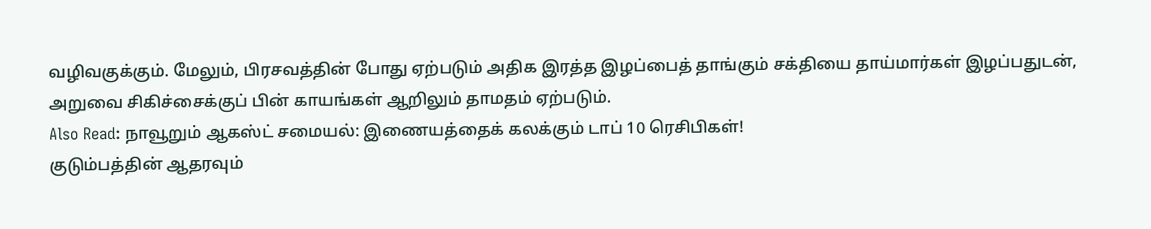வழிவகுக்கும். மேலும், பிரசவத்தின் போது ஏற்படும் அதிக இரத்த இழப்பைத் தாங்கும் சக்தியை தாய்மார்கள் இழப்பதுடன், அறுவை சிகிச்சைக்குப் பின் காயங்கள் ஆறிலும் தாமதம் ஏற்படும்.
Also Read: நாவூறும் ஆகஸ்ட் சமையல்: இணையத்தைக் கலக்கும் டாப் 10 ரெசிபிகள்!
குடும்பத்தின் ஆதரவும்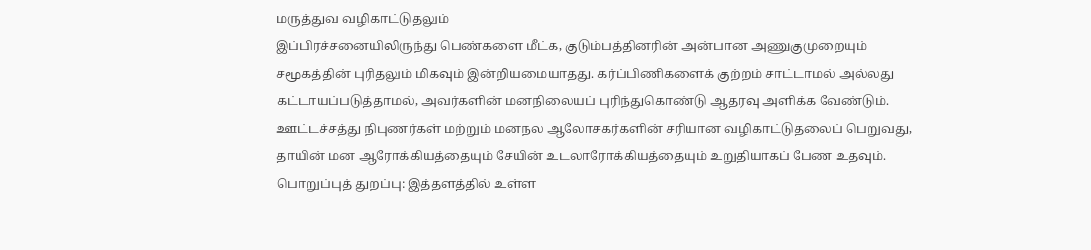மருத்துவ வழிகாட்டுதலும்
இப்பிரச்சனையிலிருந்து பெண்களை மீட்க, குடும்பத்தினரின் அன்பான அணுகுமுறையும் சமூகத்தின் புரிதலும் மிகவும் இன்றியமையாதது. கர்ப்பிணிகளைக் குற்றம் சாட்டாமல் அல்லது கட்டாயப்படுத்தாமல், அவர்களின் மனநிலையப் புரிந்துகொண்டு ஆதரவு அளிக்க வேண்டும். ஊட்டச்சத்து நிபுணர்கள் மற்றும் மனநல ஆலோசகர்களின் சரியான வழிகாட்டுதலைப் பெறுவது, தாயின் மன ஆரோக்கியத்தையும் சேயின் உடலாரோக்கியத்தையும் உறுதியாகப் பேண உதவும்.
பொறுப்புத் துறப்பு: இத்தளத்தில் உள்ள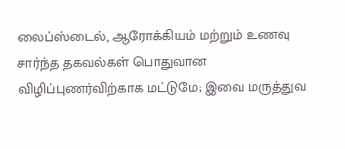லைப்ஸ்டைல், ஆரோக்கியம் மற்றும் உணவு சார்ந்த தகவல்கள் பொதுவான விழிப்புணர்விற்காக மட்டுமே; இவை மருத்துவ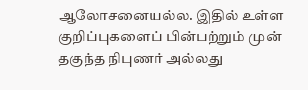ஆலோசனையல்ல. இதில் உள்ள குறிப்புகளைப் பின்பற்றும் முன் தகுந்த நிபுணர் அல்லது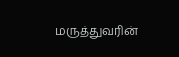மருத்துவரின்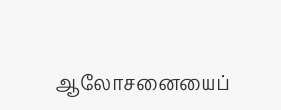ஆலோசனையைப்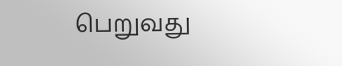பெறுவது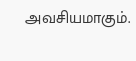அவசியமாகும்.